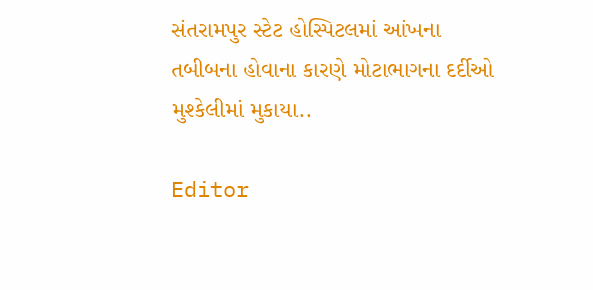સંતરામપુર સ્ટેટ હોસ્પિટલમાં આંખના તબીબના હોવાના કારણે મોટાભાગના દર્દીઓ મુશ્કેલીમાં મુકાયા..

Editor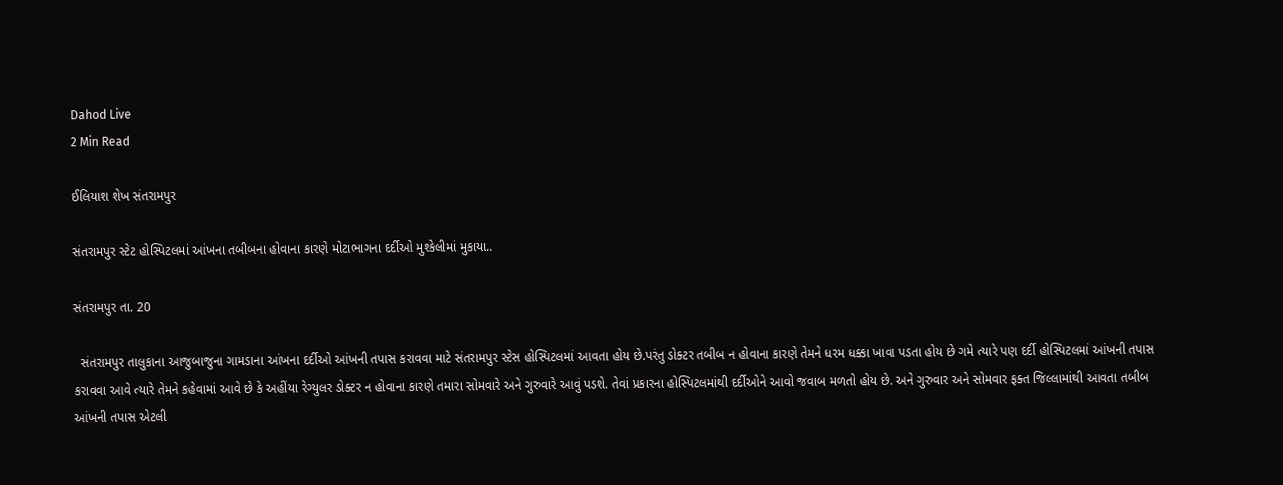Dahod Live
2 Min Read

ઈલિયાશ શેખ સંતરામપુર

સંતરામપુર સ્ટેટ હોસ્પિટલમાં આંખના તબીબના હોવાના કારણે મોટાભાગના દર્દીઓ મુશ્કેલીમાં મુકાયા..

સંતરામપુર તા. 20

  સંતરામપુર તાલુકાના આજુબાજુના ગામડાના આંખના દર્દીઓ આંખની તપાસ કરાવવા માટે સંતરામપુર સ્ટેસ હોસ્પિટલમાં આવતા હોય છે.પરંતુ ડોક્ટર તબીબ ન હોવાના કારણે તેમને ધરમ ધક્કા ખાવા પડતા હોય છે ગમે ત્યારે પણ દર્દી હોસ્પિટલમાં આંખની તપાસ કરાવવા આવે ત્યારે તેમને કહેવામાં આવે છે કે અહીંયા રેગ્યુલર ડોક્ટર ન હોવાના કારણે તમારા સોમવારે અને ગુરુવારે આવું પડશે. તેવાં પ્રકારના હોસ્પિટલમાંથી દર્દીઓને આવો જવાબ મળતો હોય છે. અને ગુરુવાર અને સોમવાર ફક્ત જિલ્લામાંથી આવતા તબીબ આંખની તપાસ એટલી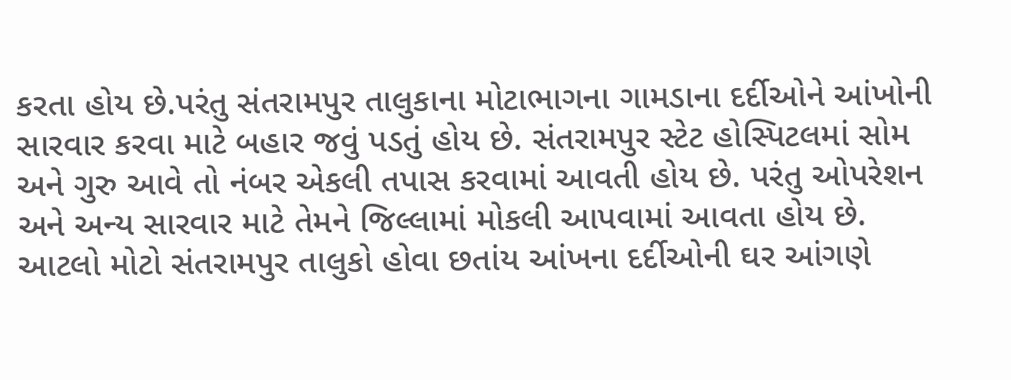કરતા હોય છે.પરંતુ સંતરામપુર તાલુકાના મોટાભાગના ગામડાના દર્દીઓને આંખોની સારવાર કરવા માટે બહાર જવું પડતું હોય છે. સંતરામપુર સ્ટેટ હોસ્પિટલમાં સોમ અને ગુરુ આવે તો નંબર એકલી તપાસ કરવામાં આવતી હોય છે. પરંતુ ઓપરેશન અને અન્ય સારવાર માટે તેમને જિલ્લામાં મોકલી આપવામાં આવતા હોય છે. આટલો મોટો સંતરામપુર તાલુકો હોવા છતાંય આંખના દર્દીઓની ઘર આંગણે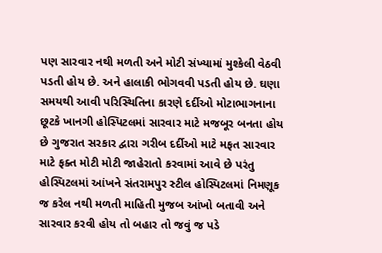પણ સારવાર નથી મળતી અને મોટી સંખ્યામાં મુશ્કેલી વેઠવી પડતી હોય છે. અને હાલાકી ભોગવવી પડતી હોય છે. ઘણા સમયથી આવી પરિસ્થિતિના કારણે દર્દીઓ મોટાભાગનાના છૂટકે ખાનગી હોસ્પિટલમાં સારવાર માટે મજબૂર બનતા હોય છે ગુજરાત સરકાર દ્વારા ગરીબ દર્દીઓ માટે મફત સારવાર માટે ફક્ત મોટી મોટી જાહેરાતો કરવામાં આવે છે પરંતુ હોસ્પિટલમાં આંખને સંતરામપુર સ્ટીલ હોસ્પિટલમાં નિમણૂક જ કરેલ નથી મળતી માહિતી મુજબ આંખો બતાવી અને સારવાર કરવી હોય તો બહાર તો જવું જ પડે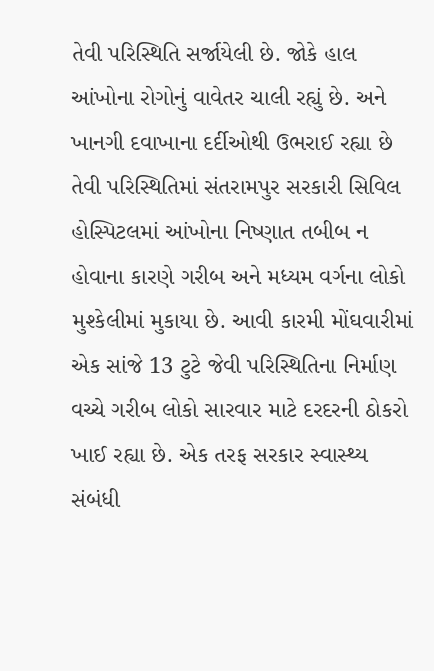તેવી પરિસ્થિતિ સર્જાયેલી છે. જોકે હાલ આંખોના રોગોનું વાવેતર ચાલી રહ્યું છે. અને ખાનગી દવાખાના દર્દીઓથી ઉભરાઈ રહ્યા છે તેવી પરિસ્થિતિમાં સંતરામપુર સરકારી સિવિલ હોસ્પિટલમાં આંખોના નિષ્ણાત તબીબ ન હોવાના કારણે ગરીબ અને મધ્યમ વર્ગના લોકો મુશ્કેલીમાં મુકાયા છે. આવી કારમી મોંઘવારીમાં એક સાંજે 13 ટુટે જેવી પરિસ્થિતિના નિર્માણ વચ્ચે ગરીબ લોકો સારવાર માટે દરદરની ઠોકરો ખાઈ રહ્યા છે. એક તરફ સરકાર સ્વાસ્થ્ય સંબંધી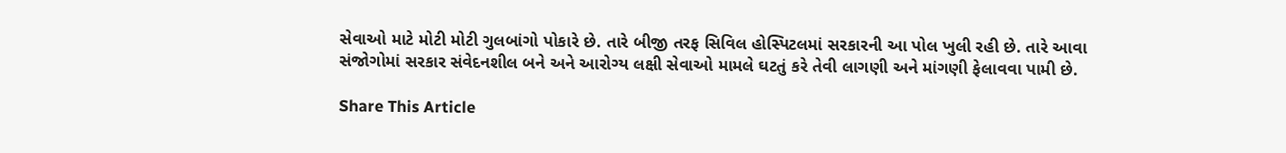સેવાઓ માટે મોટી મોટી ગુલબાંગો પોકારે છે. તારે બીજી તરફ સિવિલ હોસ્પિટલમાં સરકારની આ પોલ ખુલી રહી છે. તારે આવા સંજોગોમાં સરકાર સંવેદનશીલ બને અને આરોગ્ય લક્ષી સેવાઓ મામલે ઘટતું કરે તેવી લાગણી અને માંગણી ફેલાવવા પામી છે.

Share This Article